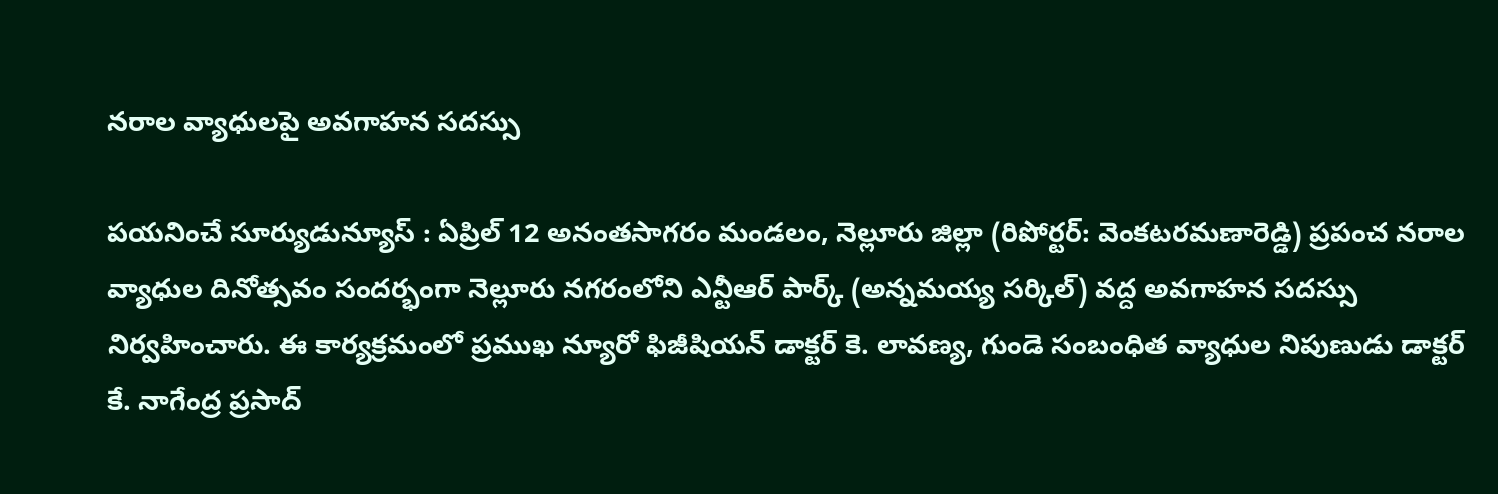నరాల వ్యాధులపై అవగాహన సదస్సు

పయనించే సూర్యుడున్యూస్ : ఏప్రిల్ 12 అనంతసాగరం మండలం, నెల్లూరు జిల్లా (రిపోర్టర్: వెంకటరమణారెడ్డి) ప్రపంచ నరాల వ్యాధుల దినోత్సవం సందర్భంగా నెల్లూరు నగరంలోని ఎన్టీఆర్ పార్క్ (అన్నమయ్య సర్కిల్) వద్ద అవగాహన సదస్సు నిర్వహించారు. ఈ కార్యక్రమంలో ప్రముఖ న్యూరో ఫిజీషియన్ డాక్టర్ కె. లావణ్య, గుండె సంబంధిత వ్యాధుల నిపుణుడు డాక్టర్ కే. నాగేంద్ర ప్రసాద్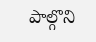పాల్గొని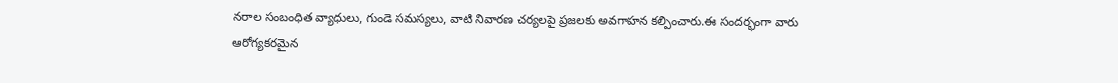నరాల సంబంధిత వ్యాధులు, గుండె సమస్యలు, వాటి నివారణ చర్యలపై ప్రజలకు అవగాహన కల్పించారు.ఈ సందర్భంగా వారు ఆరోగ్యకరమైన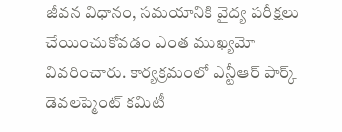జీవన విధానం, సమయానికి వైద్య పరీక్షలు చేయించుకోవడం ఎంత ముఖ్యమో వివరించారు. కార్యక్రమంలో ఎన్టీఆర్ పార్క్ డెవలప్మెంట్ కమిటీ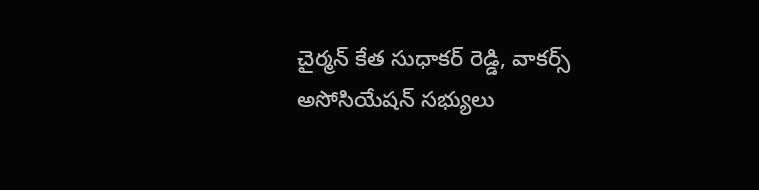చైర్మన్ కేత సుధాకర్ రెడ్డి, వాకర్స్ అసోసియేషన్ సభ్యులు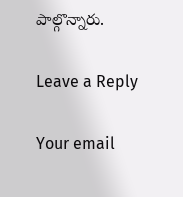పాల్గొన్నారు.

Leave a Reply

Your email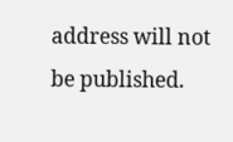address will not be published.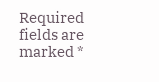Required fields are marked *